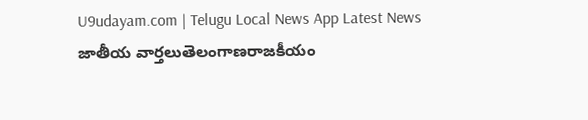U9udayam.com | Telugu Local News App Latest News
జాతీయ వార్తలుతెలంగాణరాజకీయం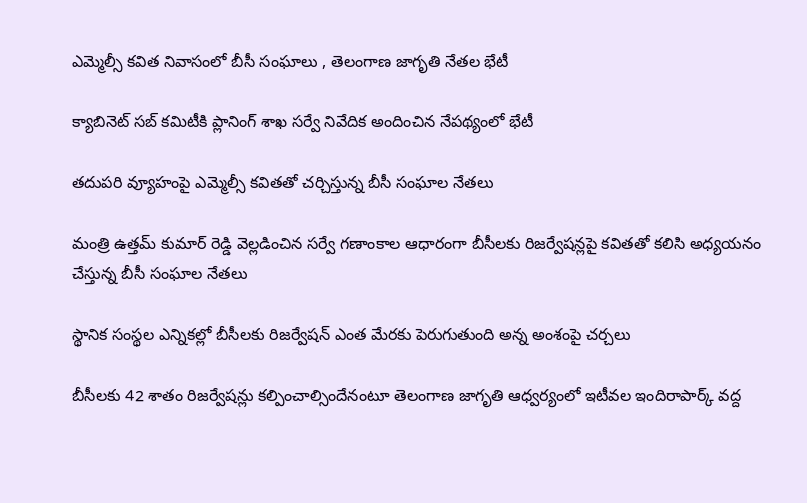ఎమ్మెల్సీ కవిత నివాసంలో బీసీ సంఘాలు , తెలంగాణ జాగృతి నేతల భేటీ

క్యాబినెట్ సబ్ కమిటీకి ప్లానింగ్ శాఖ సర్వే నివేదిక అందించిన నేపథ్యంలో భేటీ

తదుపరి వ్యూహంపై ఎమ్మెల్సీ కవితతో చర్చిస్తున్న బీసీ సంఘాల నేతలు

మంత్రి ఉత్తమ్ కుమార్ రెడ్డి వెల్లడించిన సర్వే గణాంకాల ఆధారంగా బీసీలకు రిజర్వేషన్లపై కవితతో కలిసి అధ్యయనం చేస్తున్న బీసీ సంఘాల నేతలు

స్థానిక సంస్థల ఎన్నికల్లో బీసీలకు రిజర్వేషన్ ఎంత మేరకు పెరుగుతుంది అన్న అంశంపై చర్చలు

బీసీలకు 42 శాతం రిజర్వేషన్లు కల్పించాల్సిందేనంటూ తెలంగాణ జాగృతి ఆధ్వర్యంలో ఇటీవల ఇందిరాపార్క్ వద్ద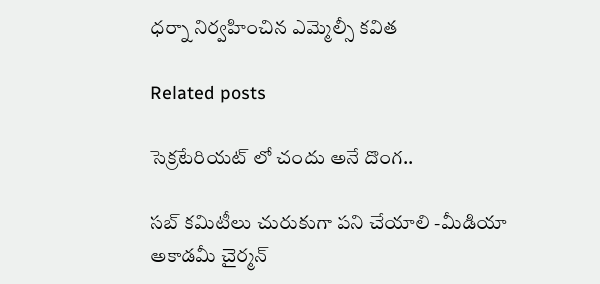ధర్నా నిర్వహించిన ఎమ్మెల్సీ కవిత

Related posts

సెక్రటేరియట్ లో చందు అనే దొంగ..

సబ్ కమిటీలు చురుకుగా పని చేయాలి -మీడియా అకాడమీ చైర్మన్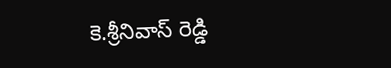కె.శ్రీనివాస్ రెడ్డి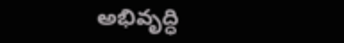అభివృద్ధి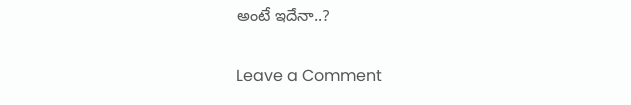అంటే ఇదేనా..?

Leave a Comment